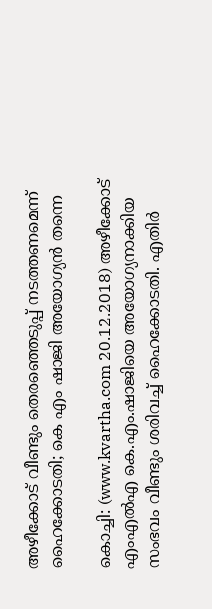അഴീക്കോട് വീണ്ടും തെരഞ്ഞെടുപ്പ് നടത്തണമെന്ന് ഹൈക്കോടതി; കെ എം ഷാജി അയോഗ്യന്‍ തന്നെ

കൊച്ചി: (www.kvartha.com 20.12.2018) അഴീക്കോട് എംഎല്‍എ കെ.എം.ഷാജിയെ അയോഗ്യനാക്കിയ സംഭവം വീണ്ടും ശരിവച്ച്‌ ഹൈക്കോടതി. എതിര്‍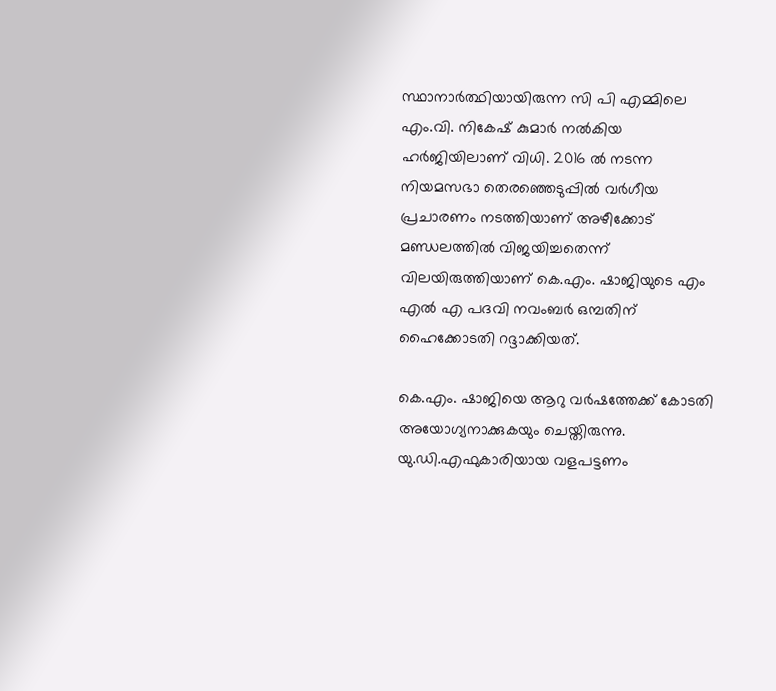സ്ഥാനാര്‍ത്ഥിയായിരുന്ന സി പി എമ്മിലെ എം.വി. നികേഷ് കുമാര്‍ നല്‍കിയ ഹര്‍ജിയിലാണ് വിധി. 2016 ല്‍ നടന്ന നിയമസഭാ തെരഞ്ഞെടുപ്പില്‍ വര്‍ഗീയ പ്രചാരണം നടത്തിയാണ് അഴീക്കോട് മണ്ഡലത്തില്‍ വിജയിച്ചതെന്ന് വിലയിരുത്തിയാണ് കെ.എം. ഷാജിയുടെ എം എല്‍ എ പദവി നവംബര്‍ ഒമ്പതിന് ഹൈക്കോടതി റദ്ദാക്കിയത്.

കെ.എം. ഷാജിയെ ആറു വര്‍ഷത്തേക്ക് കോടതി അയോഗ്യനാക്കുകയും ചെയ്തിരുന്നു. യു.ഡി.എഫുകാരിയായ വളപട്ടണം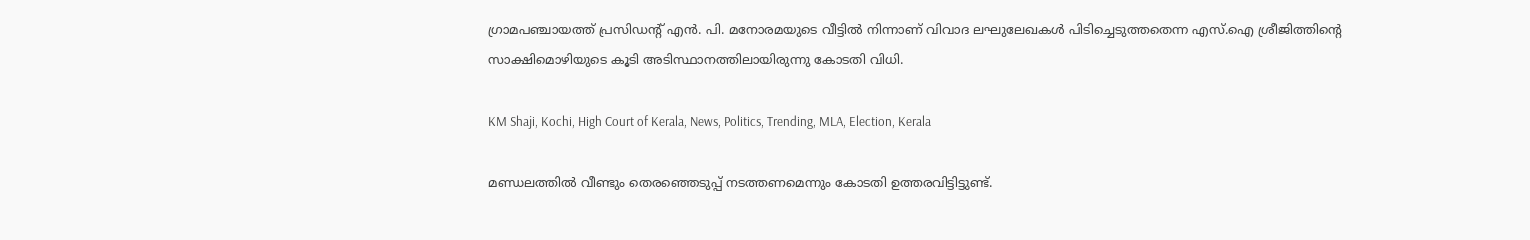ഗ്രാമപഞ്ചായത്ത് പ്രസിഡന്‍റ് എന്‍. പി. മനോരമയുടെ വീട്ടില്‍ നിന്നാണ് വിവാദ ലഘുലേഖകള്‍ പിടിച്ചെടുത്തതെന്ന എസ്.ഐ ശ്രീജിത്തിന്റെ സാക്ഷിമൊഴിയുടെ കൂടി അടിസ്ഥാനത്തിലായിരുന്നു കോടതി വിധി.

KM Shaji, Kochi, High Court of Kerala, News, Politics, Trending, MLA, Election, Kerala

മണ്ഡലത്തില്‍ വീണ്ടും തെരഞ്ഞെടുപ്പ് നടത്തണമെന്നും കോടതി ഉത്തരവിട്ടിട്ടുണ്ട്.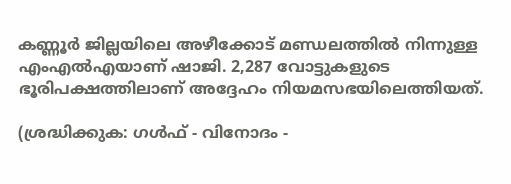കണ്ണൂര്‍ ജില്ലയിലെ അഴീക്കോട് മണ്ഡലത്തില്‍ നിന്നുള്ള എംഎല്‍എയാണ് ഷാജി. 2,287 വോട്ടുകളുടെ ഭൂരിപക്ഷത്തിലാണ് അദ്ദേഹം നിയമസഭയിലെത്തിയത്.

(ശ്രദ്ധിക്കുക: ഗൾഫ് - വിനോദം -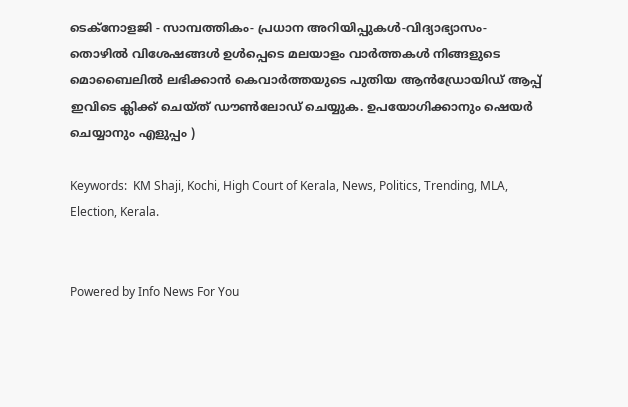ടെക്നോളജി - സാമ്പത്തികം- പ്രധാന അറിയിപ്പുകൾ-വിദ്യാഭ്യാസം-തൊഴിൽ വിശേഷങ്ങൾ ഉൾപ്പെടെ മലയാളം വാർത്തകൾ നിങ്ങളുടെ മൊബൈലിൽ ലഭിക്കാൻ കെവാർത്തയുടെ പുതിയ ആൻഡ്രോയിഡ് ആപ്പ് ഇവിടെ ക്ലിക്ക് ചെയ്ത് ഡൗൺലോഡ് ചെയ്യുക. ഉപയോഗിക്കാനും ഷെയർ ചെയ്യാനും എളുപ്പം )

Keywords:  KM Shaji, Kochi, High Court of Kerala, News, Politics, Trending, MLA, Election, Kerala.


Powered by Info News For You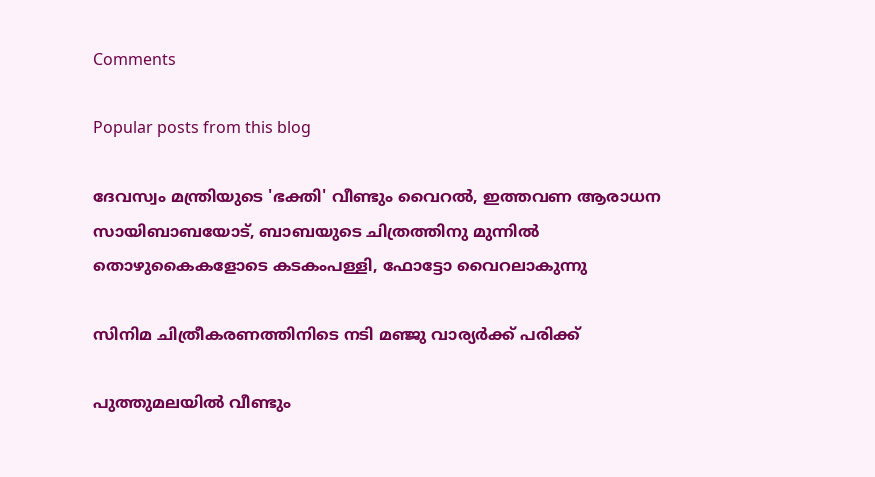Comments

Popular posts from this blog

ദേവസ്വം മന്ത്രിയുടെ 'ഭക്തി' വീണ്ടും വൈറല്‍, ഇത്തവണ ആരാധന സായിബാബയോട്, ബാബയുടെ ചിത്രത്തിനു മുന്നില്‍ തൊഴുകൈകളോടെ കടകംപള്ളി, ഫോട്ടോ വൈറലാകുന്നു

സിനിമ ചിത്രീകരണത്തിനിടെ നടി മഞ്ജു വാര്യര്‍ക്ക് പരിക്ക്

പുത്തുമലയില്‍ വീണ്ടും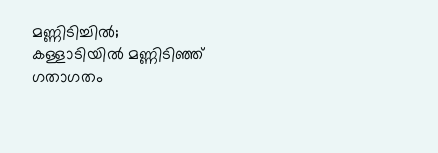മണ്ണിടിച്ചില്‍; കള്ളാടിയില്‍ മണ്ണിടിഞ്ഞ് ഗതാഗതം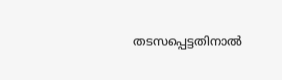തടസപ്പെട്ടതിനാല്‍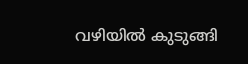വഴിയില്‍ കുടുങ്ങി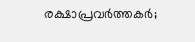രക്ഷാപ്രവര്‍ത്തകര്‍;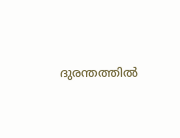ദുരന്തത്തില്‍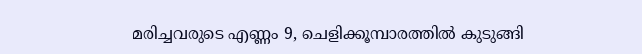മരിച്ചവരുടെ എണ്ണം 9, ചെളിക്കൂമ്പാരത്തില്‍ കുടുങ്ങി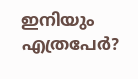ഇനിയും എത്രപേര്‍?